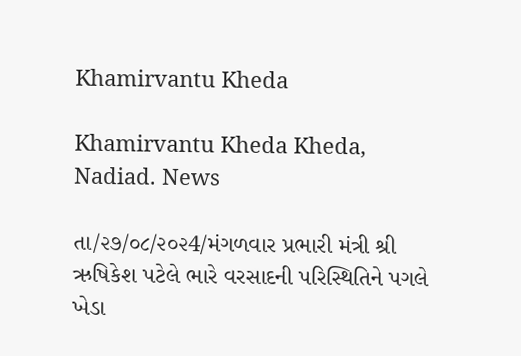Khamirvantu Kheda

Khamirvantu Kheda Kheda, Nadiad. News

તા/૨૭/૦૮/૨૦૨4/મંગળવાર પ્રભારી મંત્રી શ્રી ઋષિકેશ પટેલે ભારે વરસાદની પરિસ્થિતિને પગલે ખેડા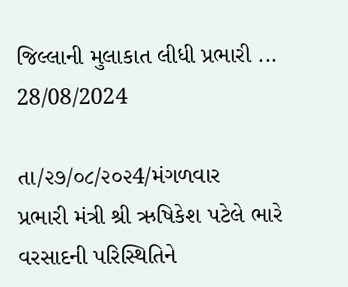જિલ્લાની મુલાકાત લીધી પ્રભારી ...
28/08/2024

તા/૨૭/૦૮/૨૦૨4/મંગળવાર
પ્રભારી મંત્રી શ્રી ઋષિકેશ પટેલે ભારે વરસાદની પરિસ્થિતિને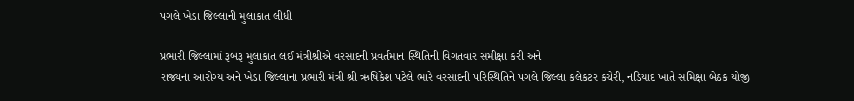પગલે ખેડા જિલ્લાની મુલાકાત લીધી

પ્રભારી જિલ્લામાં રૂબરૂ મુલાકાત લઈ મંત્રીશ્રીએ વરસાદની પ્રવર્તમાન સ્થિતિની વિગતવાર સમીક્ષા કરી અને
રાજ્યના આરોગ્ય અને ખેડા જિલ્લાના પ્રભારી મંત્રી શ્રી ઋષિકેશ પટેલે ભારે વરસાદની પરિસ્થિતિને પગલે જિલ્લા કલેકટર કચેરી, નડિયાદ ખાતે સમિક્ષા બેઠક યોજી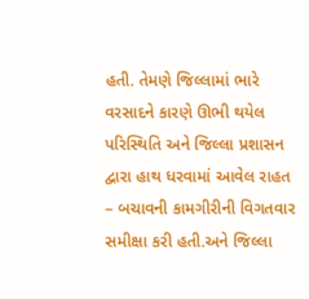હતી. તેમણે જિલ્લામાં ભારે વરસાદને કારણે ઊભી થયેલ પરિસ્થિતિ અને જિલ્લા પ્રશાસન દ્વારા હાથ ધરવામાં આવેલ રાહત – બચાવની કામગીરીની વિગતવાર સમીક્ષા કરી હતી.અને જિલ્લા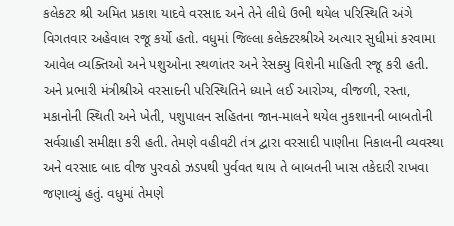કલેકટર શ્રી અમિત પ્રકાશ યાદવે વરસાદ અને તેને લીધે ઉભી થયેલ પરિસ્થિતિ અંગે વિગતવાર અહેવાલ રજૂ કર્યો હતો. વધુમાં જિલ્લા કલેક્ટરશ્રીએ અત્યાર સુધીમાં કરવામા આવેલ વ્યક્તિઓ અને પશુઓના સ્થળાંતર અને રેસક્યુ વિશેની માહિતી રજૂ કરી હતી. અને પ્રભારી મંત્રીશ્રીએ વરસાદની પરિસ્થિતિને ધ્યાને લઈ આરોગ્ય, વીજળી, રસ્તા, મકાનોની સ્થિતી અને ખેતી, પશુપાલન સહિતના જાન-માલને થયેલ નુકશાનની બાબતોની સર્વગ્રાહી સમીક્ષા કરી હતી. તેમણે વહીવટી તંત્ર દ્વારા વરસાદી પાણીના નિકાલની વ્યવસ્થા અને વરસાદ બાદ વીજ પુરવઠો ઝડપથી પુર્વવત થાય તે બાબતની ખાસ તકેદારી રાખવા જણાવ્યું હતું. વધુમાં તેમણે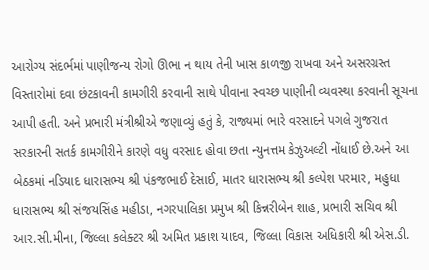આરોગ્ય સંદર્ભમાં પાણીજન્ય રોગો ઊભા ન થાય તેની ખાસ કાળજી રાખવા અને અસરગ્રસ્ત વિસ્તારોમાં દવા છંટકાવની કામગીરી કરવાની સાથે પીવાના સ્વચ્છ પાણીની વ્યવસ્થા કરવાની સૂચના આપી હતી. અને પ્રભારી મંત્રીશ્રીએ જણાવ્યું હતું કે, રાજ્યમાં ભારે વરસાદને પગલે ગુજરાત સરકારની સતર્ક કામગીરીને કારણે વધુ વરસાદ હોવા છતા ન્યુનત્તમ કેઝુઅલ્ટી નોંધાઈ છે.અને આ બેઠકમાં નડિયાદ ધારાસભ્ય શ્રી પંકજભાઈ દેસાઈ, માતર ધારાસભ્ય શ્રી કલ્પેશ પરમાર, મહુધા ધારાસભ્ય શ્રી સંજયસિંહ મહીડા, નગરપાલિકા પ્રમુખ શ્રી કિન્નરીબેન શાહ, પ્રભારી સચિવ શ્રી આર.સી.મીના, જિલ્લા કલેક્ટર શ્રી અમિત પ્રકાશ યાદવ, જિલ્લા વિકાસ અધિકારી શ્રી એસ.ડી.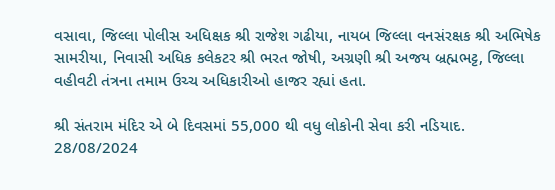વસાવા, જિલ્લા પોલીસ અધિક્ષક શ્રી રાજેશ ગઢીયા, નાયબ જિલ્લા વનસંરક્ષક શ્રી અભિષેક સામરીયા, નિવાસી અધિક કલેકટર શ્રી ભરત જોષી, અગ્રણી શ્રી અજય બ્રહ્મભટ્ટ, જિલ્લા વહીવટી તંત્રના તમામ ઉચ્ચ અધિકારીઓ હાજર રહ્યાં હતા.

શ્રી સંતરામ મંદિર એ બે દિવસમાં 55,000 થી વધુ લોકોની સેવા કરી નડિયાદ.
28/08/2024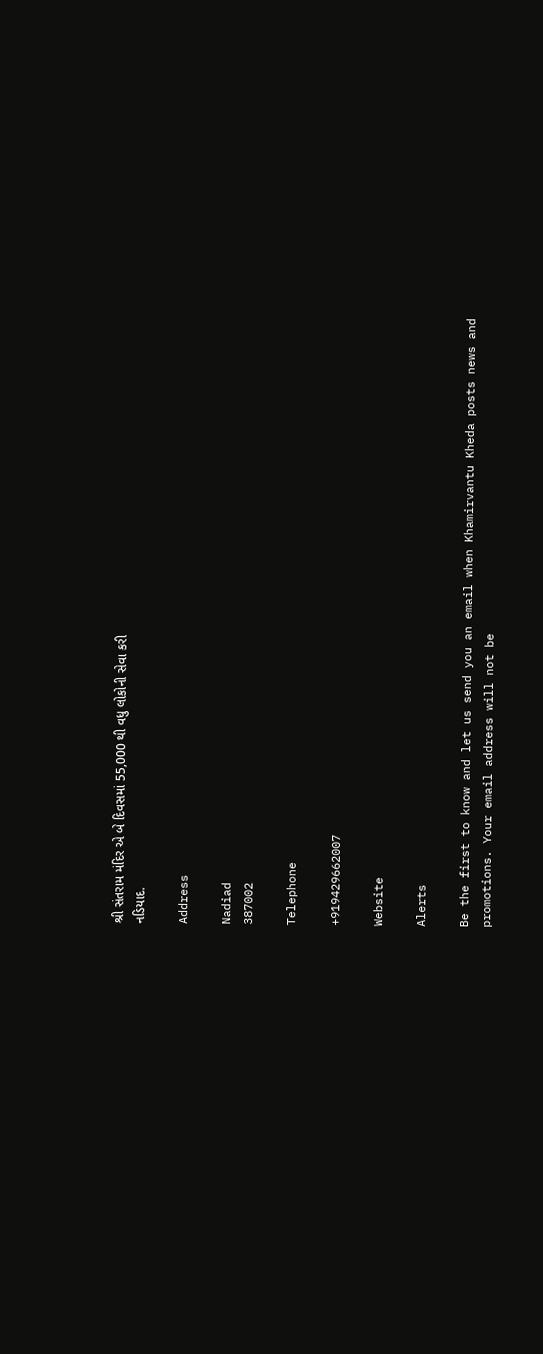શ્રી સંતરામ મંદિર એ બે દિવસમાં 55,000 થી વધુ લોકોની સેવા કરી
નડિયાદ.

Address

Nadiad
387002

Telephone

+919429662007

Website

Alerts

Be the first to know and let us send you an email when Khamirvantu Kheda posts news and promotions. Your email address will not be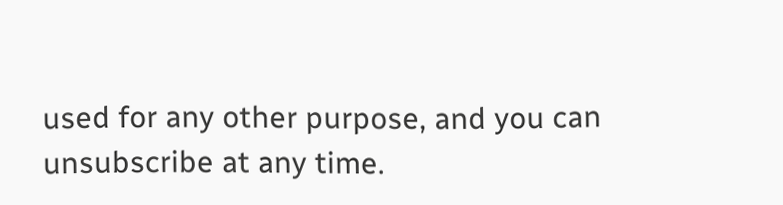used for any other purpose, and you can unsubscribe at any time.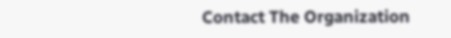Contact The Organization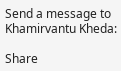Send a message to Khamirvantu Kheda:

Share